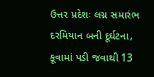ઉત્તર પ્રદેશઃ લગ્ન સમારંભ દરમિયાન બની દૂર્ઘટના, કૂવામાં પડી જવાથી 13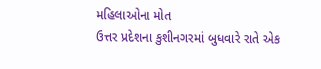મહિલાઓના મોત
ઉત્તર પ્રદેશના કુશીનગરમાં બુધવારે રાતે એક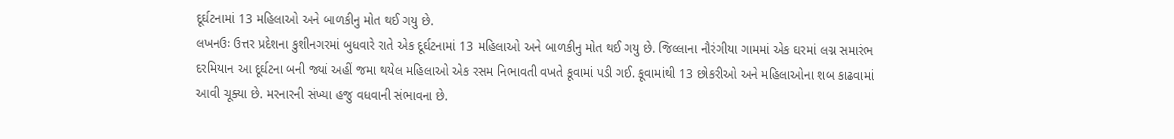દૂર્ઘટનામાં 13 મહિલાઓ અને બાળકીનુ મોત થઈ ગયુ છે.
લખનઉઃ ઉત્તર પ્રદેશના કુશીનગરમાં બુધવારે રાતે એક દૂર્ઘટનામાં 13 મહિલાઓ અને બાળકીનુ મોત થઈ ગયુ છે. જિલ્લાના નૌરંગીયા ગામમાં એક ઘરમાં લગ્ન સમારંભ દરમિયાન આ દૂર્ઘટના બની જ્યાં અહીં જમા થયેલ મહિલાઓ એક રસમ નિભાવતી વખતે કૂવામાં પડી ગઈ. કૂવામાંથી 13 છોકરીઓ અને મહિલાઓના શબ કાઢવામાં આવી ચૂક્યા છે. મરનારની સંખ્યા હજુ વધવાની સંભાવના છે.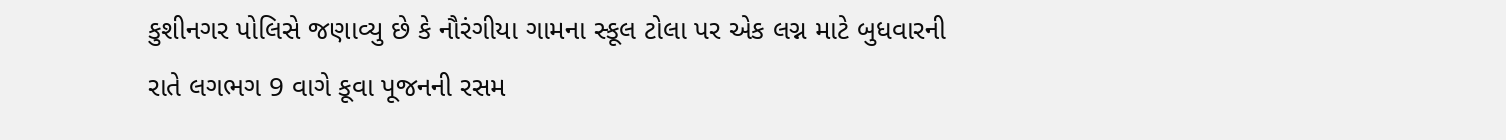કુશીનગર પોલિસે જણાવ્યુ છે કે નૌરંગીયા ગામના સ્કૂલ ટોલા પર એક લગ્ન માટે બુધવારની રાતે લગભગ 9 વાગે કૂવા પૂજનની રસમ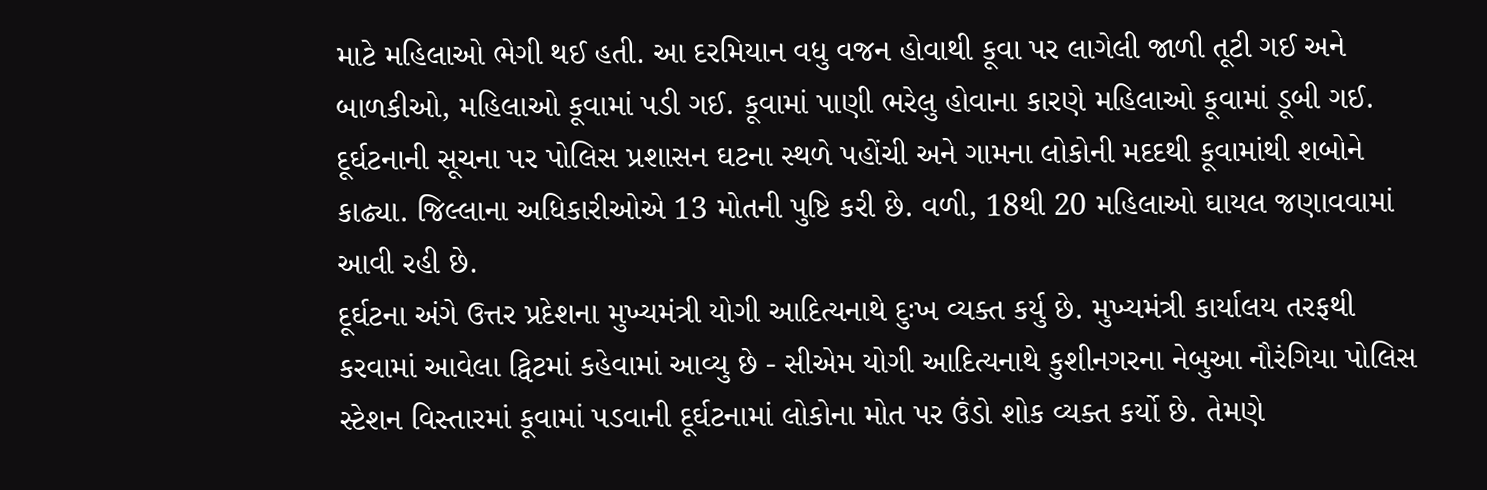માટે મહિલાઓ ભેગી થઈ હતી. આ દરમિયાન વધુ વજન હોવાથી કૂવા પર લાગેલી જાળી તૂટી ગઈ અને બાળકીઓ, મહિલાઓ કૂવામાં પડી ગઈ. કૂવામાં પાણી ભરેલુ હોવાના કારણે મહિલાઓ કૂવામાં ડૂબી ગઈ. દૂર્ઘટનાની સૂચના પર પોલિસ પ્રશાસન ઘટના સ્થળે પહોંચી અને ગામના લોકોની મદદથી કૂવામાંથી શબોને કાઢ્યા. જિલ્લાના અધિકારીઓએ 13 મોતની પુષ્ટિ કરી છે. વળી, 18થી 20 મહિલાઓ ઘાયલ જણાવવામાં આવી રહી છે.
દૂર્ઘટના અંગે ઉત્તર પ્રદેશના મુખ્યમંત્રી યોગી આદિત્યનાથે દુઃખ વ્યક્ત કર્યુ છે. મુખ્યમંત્રી કાર્યાલય તરફથી કરવામાં આવેલા ટ્વિટમાં કહેવામાં આવ્યુ છે - સીએમ યોગી આદિત્યનાથે કુશીનગરના નેબુઆ નૌરંગિયા પોલિસ સ્ટેશન વિસ્તારમાં કૂવામાં પડવાની દૂર્ઘટનામાં લોકોના મોત પર ઉંડો શોક વ્યક્ત કર્યો છે. તેમણે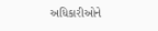અધિકારીઓને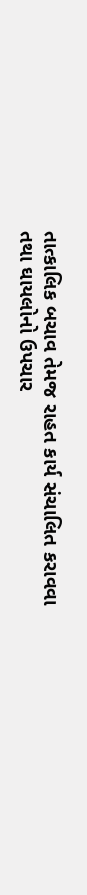તાત્કાલિક બચાવ તેમજ રાહત કાર્ય સંચાલિત કરાવવા તથા ઘાયલોનો ઉપચાર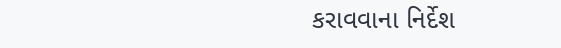કરાવવાના નિર્દેશ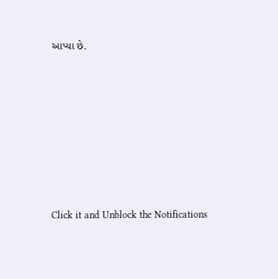આપ્યા છે.












Click it and Unblock the Notifications